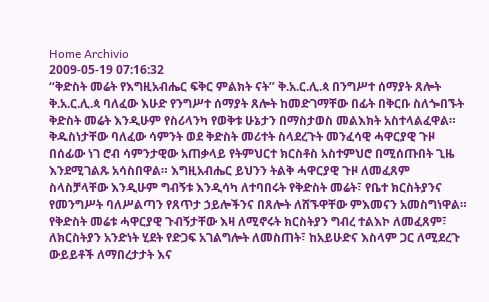Home Archivio
2009-05-19 07:16:32
‘‘ቅድስት መሬት የእግዚአብሔር ፍቅር ምልክት ናት’’ ቅ.አ.ር.ሊ.ጳ በንግሥተ ሰማያት ጸሎት
ቅ.አ.ር.ሊ.ጳ ባለፈው እሁድ የንግሥተ ሰማያት ጸሎት ከመድገማቸው በፊት በቅርቡ ስለጐበኙት ቅድስት መሬት እንዲሁም የስሪላንካ የወቅቱ ሁኔታን በማስታወስ መልእክት አስተላልፈዋል።
ቅዱስነታቸው ባለፈው ሳምንት ወደ ቅድስት መሪተት ስላደረጉት መንፈሳዊ ሓዋርያዊ ጉዞ በሰፊው ነገ ሮብ ሳምንታዊው አጠቃላይ የትምህርተ ክርስቶስ አስተምህሮ በሚሰጡበት ጊዜ እንደሚገልጹ አሳስበዋል። እግዚአብሔር ይህንን ትልቅ ሓዋርያዊ ጉዞ ለመፈጸም ስላስቻላቸው እንዲሁም ግብኝቱ እንዲሳካ ለተባበሩት የቅድስት መሬት፣ የቤተ ክርስትያንና የመንግሥት ባለሥልጣን የጸጥታ ኃይሎችንና በጸሎት ለሸኙዋቸው ምእመናን አመስግነዋል።
የቅድስት መሬቱ ሓዋርያዊ ጉብኝታቸው እዛ ለሚኖሩት ክርስትያን ግብረ ተልእኮ ለመፈጸም፣ ለክርስትያን አንድነት ሂደት የድጋፍ አገልግሎት ለመስጠት፣ ከአይሁድና እስላም ጋር ለሚደረጉ ውይይቶች ለማበረታታት እና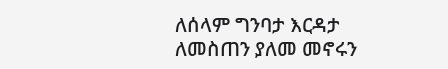ለሰላም ግንባታ እርዳታ ለመስጠን ያለመ መኖሩን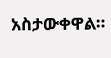አስታውቀዋል።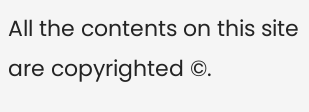All the contents on this site are copyrighted ©.